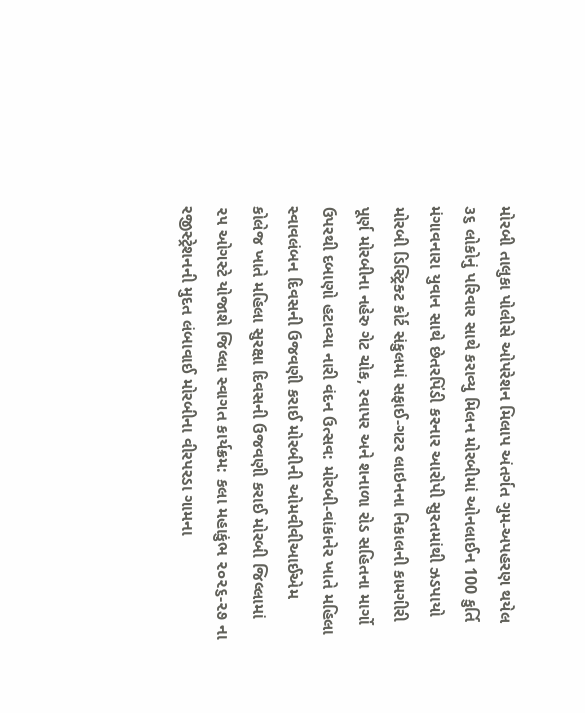મોરબી તાલુકા પોલીસે ઓપરેશન મિલાપ અંતર્ગત ગુમ-અપહરણ થયેલ ૩૬ લોકોનું પરિવાર સાથે કરાવ્યુ મિલન મોરબીમાં ઓનલાઈન 100 કુર્તિ મંગાવનારા યુવાન સાથે છેતરપિંડી કરનાર આરોપી સુરતમાંથી ઝડપાયો મોરબી ડિસ્ટ્રિક્ટ કોર્ટ સંકુલમાં સફાઈ-ગટર લાઇનના નિકાલની કામગીરી પૂર્ણ મોરબીના નહેરુ ગેટ ચોક, રવાપર અને શનાળા રોડ સહિતના માર્ગો ઉપરથી દબાણો હટાવ્યા નારી વંદન ઉત્સવ: મોરબી-વાંકાનેર ખાતે મહિલા સ્વાવલંબન દિવસની ઉજવણી કરાઈ મોરબીની ઓમવીવીઆઈએમ કોલેજ ખાતે મહિલા સુરક્ષા દિવસની ઉજવણી કરાઈ મોરબી જિલ્લામાં ૨૫ ઓગસ્ટે યોજાશે જિલ્લા સ્વાગત કાર્યક્રમ: કલા મહાકુંભ ૨૦૨૬-૨૭ ના રજીસ્ટ્રેશનની મુદત લંબાવાઈ મોરબીના વીરપરડા ગામના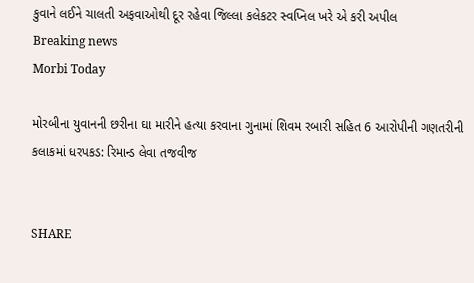કુવાને લઈને ચાલતી અફવાઓથી દૂર રહેવા જિલ્લા કલેકટર સ્વપ્નિલ ખરે એ કરી અપીલ
Breaking news
Morbi Today

મોરબીના યુવાનની છરીના ઘા મારીને હત્યા કરવાના ગુનામાં શિવમ રબારી સહિત 6 આરોપીની ગણતરીની કલાકમાં ધરપકડ: રિમાન્ડ લેવા તજવીજ


SHARE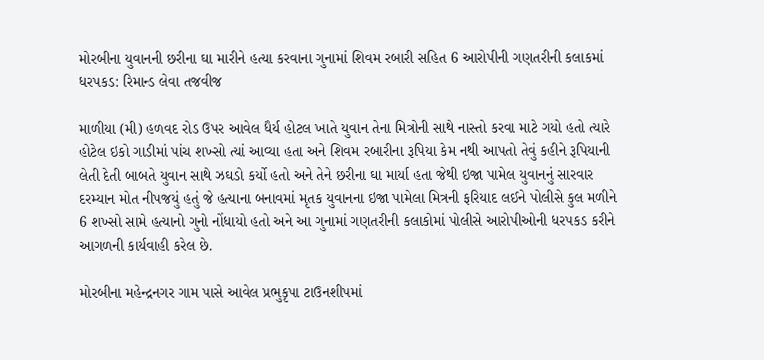મોરબીના યુવાનની છરીના ઘા મારીને હત્યા કરવાના ગુનામાં શિવમ રબારી સહિત 6 આરોપીની ગણતરીની કલાકમાં ધરપકડ: રિમાન્ડ લેવા તજવીજ

માળીયા (મી) હળવદ રોડ ઉપર આવેલ ધૈર્ય હોટલ ખાતે યુવાન તેના મિત્રોની સાથે નાસ્તો કરવા માટે ગયો હતો ત્યારે હોટેલ ઇકો ગાડીમાં પાંચ શખ્સો ત્યાં આવ્યા હતા અને શિવમ રબારીના રૂપિયા કેમ નથી આપતો તેવું કહીને રૂપિયાની લેતી દેતી બાબતે યુવાન સાથે ઝઘડો કર્યો હતો અને તેને છરીના ઘા માર્યા હતા જેથી ઇજા પામેલ યુવાનનું સારવાર દરમ્યાન મોત નીપજયું હતું જે હત્યાના બનાવમાં મૃતક યુવાનના ઇજા પામેલા મિત્રની ફરિયાદ લઈને પોલીસે કુલ મળીને 6 શખ્સો સામે હત્યાનો ગુનો નોંધાયો હતો અને આ ગુનામાં ગણતરીની કલાકોમાં પોલીસે આરોપીઓની ધરપકડ કરીને આગળની કાર્યવાહી કરેલ છે.

મોરબીના મહેન્દ્રનગર ગામ પાસે આવેલ પ્રભુકૃપા ટાઉનશીપમાં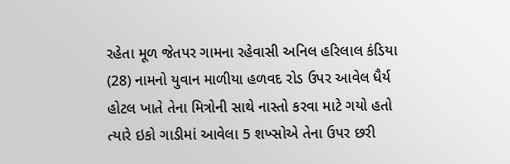રહેતા મૂળ જેતપર ગામના રહેવાસી અનિલ હરિલાલ કંડિયા (28) નામનો યુવાન માળીયા હળવદ રોડ ઉપર આવેલ ધૈર્ય હોટલ ખાતે તેના મિત્રોની સાથે નાસ્તો કરવા માટે ગયો હતો ત્યારે ઇકો ગાડીમાં આવેલા 5 શખ્સોએ તેના ઉપર છરી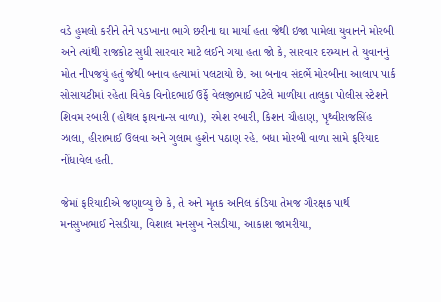વડે હુમલો કરીને તેને પડખાના ભાગે છરીના ઘા માર્યા હતા જેથી ઇજા પામેલા યુવાનને મોરબી અને ત્યાંથી રાજકોટ સુધી સારવાર માટે લઈને ગયા હતા જો કે, સારવાર દરમ્યાન તે યુવાનનું મોત નીપજયું હતું જેથી બનાવ હત્યામાં પલટાયો છે. આ બનાવ સંદર્ભે મોરબીના આલાપ પાર્ક સોસાયટીમાં રહેતા વિવેક વિનોદભાઈ ઉર્ફે વેલજીભાઈ પટેલે માળીયા તાલુકા પોલીસ સ્ટેશને શિવમ રબારી (હોથલ ફાયનાન્સ વાળા), રમેશ રબારી, કિશન ચૌહાણ, પૃથ્વીરાજસિંહ ઝાલા, હીરાભાઈ ઉલવા અને ગુલામ હુશેન પઠાણ રહે. બધા મોરબી વાળા સામે ફરિયાદ નોંધાવેલ હતી.

જેમાં ફરિયાદીએ જણાવ્યુ છે કે, તે અને મૃતક અનિલ કંડિયા તેમજ ગૌરક્ષક પાર્થ મનસુખભાઈ નેસડીયા, વિશાલ મનસુખ નેસડીયા, આકાશ જામરીયા,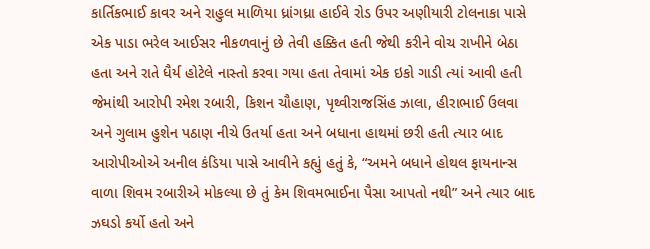કાર્તિકભાઈ કાવર અને રાહુલ માળિયા ધ્રાંગધ્રા હાઈવે રોડ ઉપર અણીયારી ટોલનાકા પાસે એક પાડા ભરેલ આઈસર નીકળવાનું છે તેવી હક્કિત હતી જેથી કરીને વોચ રાખીને બેઠા હતા અને રાતે ધૈર્ય હોટેલે નાસ્તો કરવા ગયા હતા તેવામાં એક ઇકો ગાડી ત્યાં આવી હતી જેમાંથી આરોપી રમેશ રબારી, કિશન ચૌહાણ, પૃથ્વીરાજસિંહ ઝાલા, હીરાભાઈ ઉલવા અને ગુલામ હુશેન પઠાણ નીચે ઉતર્યા હતા અને બધાના હાથમાં છરી હતી ત્યાર બાદ આરોપીઓએ અનીલ કંડિયા પાસે આવીને કહ્યું હતું કે, “અમને બધાને હોથલ ફાયનાન્સ વાળા શિવમ રબારીએ મોકલ્યા છે તું કેમ શિવમભાઈના પૈસા આપતો નથી” અને ત્યાર બાદ ઝઘડો કર્યો હતો અને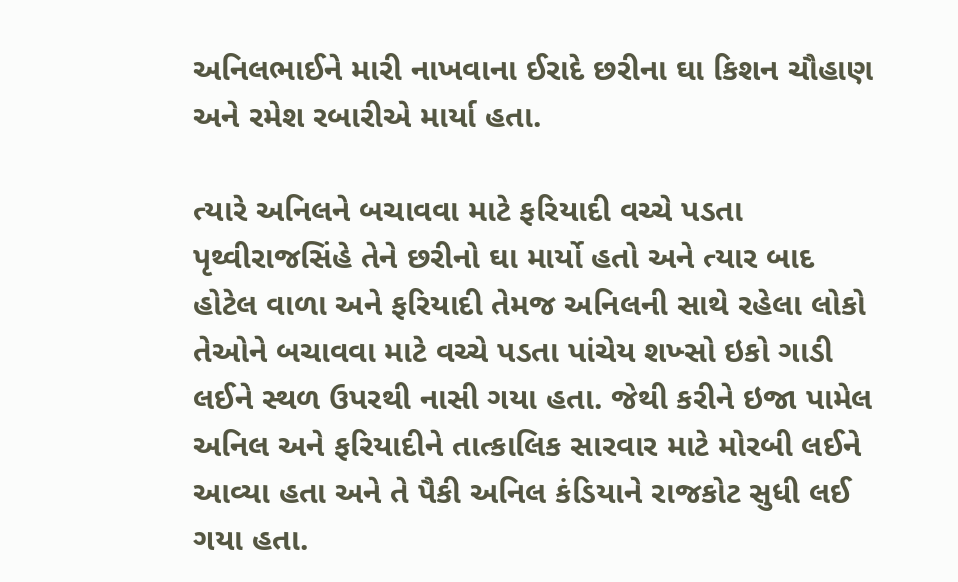અનિલભાઈને મારી નાખવાના ઈરાદે છરીના ઘા કિશન ચૌહાણ અને રમેશ રબારીએ માર્યા હતા.

ત્યારે અનિલને બચાવવા માટે ફરિયાદી વચ્ચે પડતા પૃથ્વીરાજસિંહે તેને છરીનો ઘા માર્યો હતો અને ત્યાર બાદ હોટેલ વાળા અને ફરિયાદી તેમજ અનિલની સાથે રહેલા લોકો તેઓને બચાવવા માટે વચ્ચે પડતા પાંચેય શખ્સો ઇકો ગાડી લઈને સ્થળ ઉપરથી નાસી ગયા હતા. જેથી કરીને ઇજા પામેલ અનિલ અને ફરિયાદીને તાત્કાલિક સારવાર માટે મોરબી લઈને આવ્યા હતા અને તે પૈકી અનિલ કંડિયાને રાજકોટ સુધી લઈ ગયા હતા.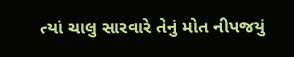ત્યાં ચાલુ સારવારે તેનું મોત નીપજયું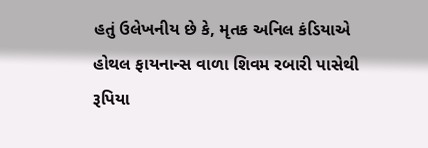હતું ઉલેખનીય છે કે, મૃતક અનિલ કંડિયાએ હોથલ ફાયનાન્સ વાળા શિવમ રબારી પાસેથી રૂપિયા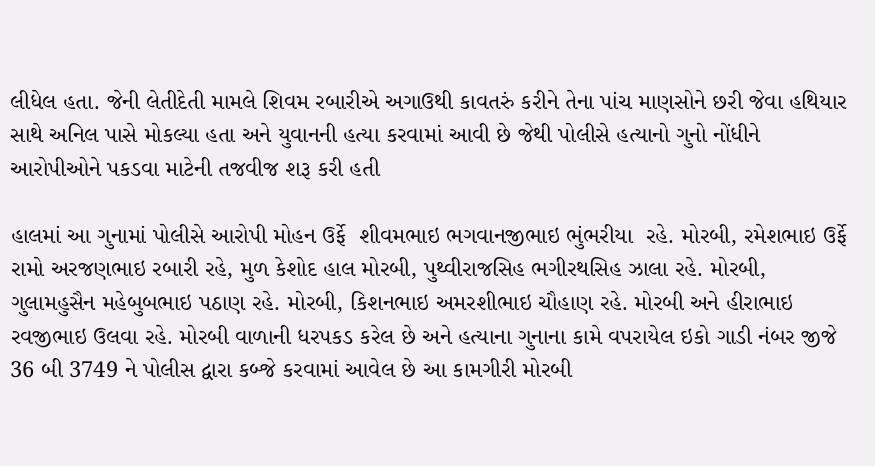લીધેલ હતા. જેની લેતીદેતી મામલે શિવમ રબારીએ અગાઉથી કાવતરું કરીને તેના પાંચ માણસોને છરી જેવા હથિયાર સાથે અનિલ પાસે મોકલ્યા હતા અને યુવાનની હત્યા કરવામાં આવી છે જેથી પોલીસે હત્યાનો ગુનો નોંધીને આરોપીઓને પકડવા માટેની તજવીજ શરૂ કરી હતી

હાલમાં આ ગુનામાં પોલીસે આરોપી મોહન ઉર્ફે  શીવમભાઇ ભગવાનજીભાઇ ભુંભરીયા  રહે. મોરબી, રમેશભાઇ ઉર્ફે રામો અરજણભાઇ રબારી રહે, મુળ કેશોદ હાલ મોરબી, પુથ્વીરાજસિહ ભગીરથસિહ ઝાલા રહે. મોરબી, ગુલામહુસૈન મહેબુબભાઇ પઠાણ રહે. મોરબી, કિશનભાઇ અમરશીભાઇ ચૌહાણ રહે. મોરબી અને હીરાભાઇ રવજીભાઇ ઉલવા રહે. મોરબી વાળાની ધરપકડ કરેલ છે અને હત્યાના ગુનાના કામે વપરાયેલ ઇકો ગાડી નંબર જીજે 36 બી 3749 ને પોલીસ દ્વારા કબ્જે કરવામાં આવેલ છે આ કામગીરી મોરબી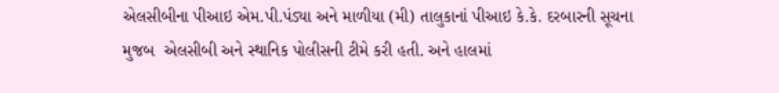એલસીબીના પીઆઇ એમ.પી.પંડ્યા અને માળીયા (મી) તાલુકાનાં પીઆઇ કે.કે. દરબારની સૂચના મુજબ  એલસીબી અને સ્થાનિક પોલીસની ટીમે કરી હતી. અને હાલમાં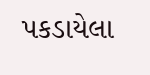પકડાયેલા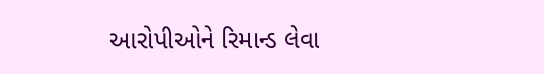આરોપીઓને રિમાન્ડ લેવા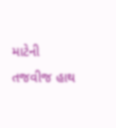માટેની તજવીજ હાથ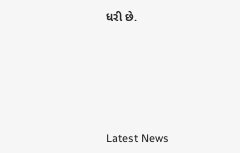ધરી છે.






Latest News